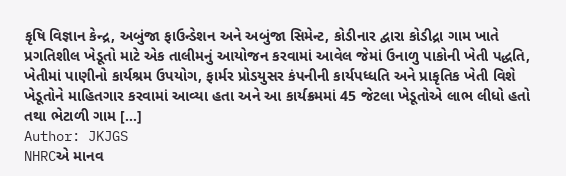કૃષિ વિજ્ઞાન કેન્દ્ર, અબુંજા ફાઉન્ડેશન અને અબુંજા સિમેન્ટ, કોડીનાર દ્વારા કોડીદ્રા ગામ ખાતે પ્રગતિશીલ ખેડૂતો માટે એક તાલીમનું આયોજન કરવામાં આવેલ જેમાં ઉનાળુ પાકોની ખેતી પદ્ધતિ, ખેતીમાં પાણીનો કાર્યશ્રમ ઉપયોગ, ફાર્મર પ્રોડયુસર કંપનીની કાર્યપધ્ધતિ અને પ્રાકૃતિક ખેતી વિશે ખેડૂતોને માહિતગાર કરવામાં આવ્યા હતા અને આ કાર્યક્રમમાં 45 જેટલા ખેડૂતોએ લાભ લીધો હતો તથા ભેટાળી ગામ […]
Author: JKJGS
NHRCએ માનવ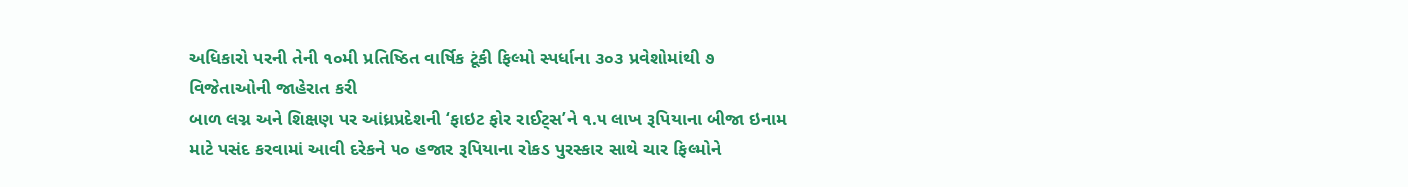અધિકારો પરની તેની ૧૦મી પ્રતિષ્ઠિત વાર્ષિક ટૂંકી ફિલ્મો સ્પર્ધાના ૩૦૩ પ્રવેશોમાંથી ૭ વિજેતાઓની જાહેરાત કરી
બાળ લગ્ન અને શિક્ષણ પર આંધ્રપ્રદેશની ‘ફાઇટ ફોર રાઈટ્સ’ને ૧.૫ લાખ રૂપિયાના બીજા ઇનામ માટે પસંદ કરવામાં આવી દરેકને ૫૦ હજાર રૂપિયાના રોકડ પુરસ્કાર સાથે ચાર ફિલ્મોને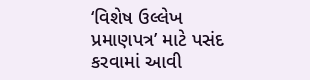‘વિશેષ ઉલ્લેખ પ્રમાણપત્ર’ માટે પસંદ કરવામાં આવી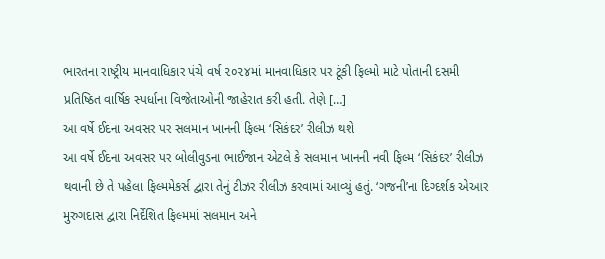ભારતના રાષ્ટ્રીય માનવાધિકાર પંચે વર્ષ ૨૦૨૪માં માનવાધિકાર પર ટૂંકી ફિલ્મો માટે પોતાની દસમી પ્રતિષ્ઠિત વાર્ષિક સ્પર્ધાના વિજેતાઓની જાહેરાત કરી હતી. તેણે […]
આ વર્ષે ઈદના અવસર પર સલમાન ખાનની ફિલ્મ ‘સિકંદર’ રીલીઝ થશે
આ વર્ષે ઈદના અવસર પર બોલીવુડના ભાઈજાન એટલે કે સલમાન ખાનની નવી ફિલ્મ ‘સિકંદર’ રીલીઝ થવાની છે તે પહેલા ફિલ્મમેકર્સ દ્વારા તેનું ટીઝર રીલીઝ કરવામાં આવ્યું હતું. ‘ગજની’ના દિગ્દર્શક એઆર મુરુગદાસ દ્વારા નિર્દેશિત ફિલ્મમાં સલમાન અને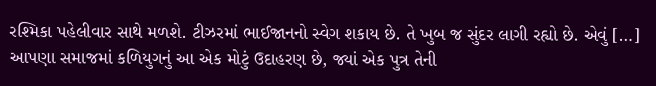રશ્મિકા પહેલીવાર સાથે મળશે. ટીઝરમાં ભાઈજાનનો સ્વેગ શકાય છે. તે ખુબ જ સુંદર લાગી રહ્યો છે. એવું […]
આપણા સમાજમાં કળિયુગનું આ એક મોટું ઉદાહરણ છે, જ્યાં એક પુત્ર તેની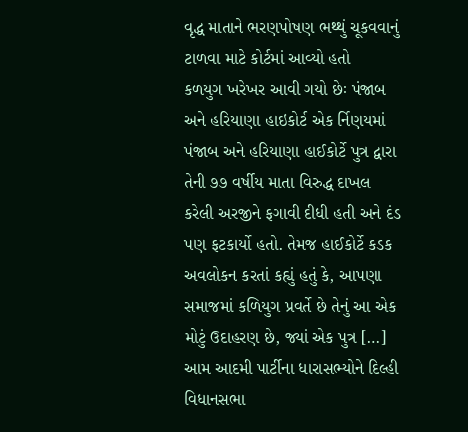વૃદ્ધ માતાને ભરણપોષણ ભથ્થું ચૂકવવાનું ટાળવા માટે કોર્ટમાં આવ્યો હતો
કળયુગ ખરેખર આવી ગયો છેઃ પંજાબ અને હરિયાણા હાઇકોર્ટ એક ર્નિણયમાં પંજાબ અને હરિયાણા હાઈકોર્ટે પુત્ર દ્વારા તેની ૭૭ વર્ષીય માતા વિરુદ્ધ દાખલ કરેલી અરજીને ફગાવી દીધી હતી અને દંડ પણ ફટકાર્યો હતો. તેમજ હાઈકોર્ટે કડક અવલોકન કરતાં કહ્યું હતું કે, આપણા સમાજમાં કળિયુગ પ્રવર્તે છે તેનું આ એક મોટું ઉદાહરણ છે, જ્યાં એક પુત્ર […]
આમ આદમી પાર્ટીના ધારાસભ્યોને દિલ્હી વિધાનસભા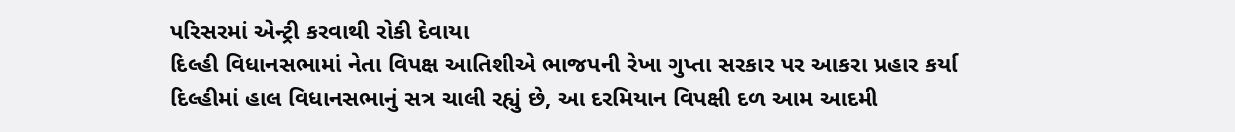પરિસરમાં એન્ટ્રી કરવાથી રોકી દેવાયા
દિલ્હી વિધાનસભામાં નેતા વિપક્ષ આતિશીએ ભાજપની રેખા ગુપ્તા સરકાર પર આકરા પ્રહાર કર્યા દિલ્હીમાં હાલ વિધાનસભાનું સત્ર ચાલી રહ્યું છે, આ દરમિયાન વિપક્ષી દળ આમ આદમી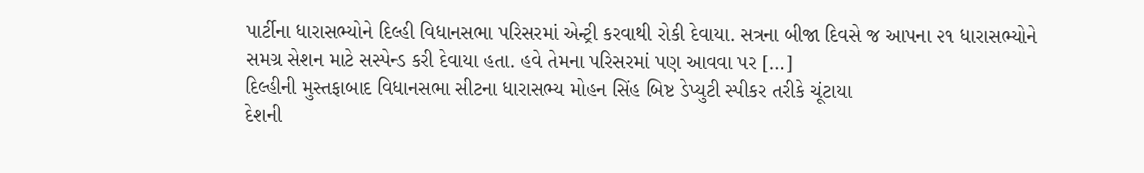પાર્ટીના ધારાસભ્યોને દિલ્હી વિધાનસભા પરિસરમાં એન્ટ્રી કરવાથી રોકી દેવાયા. સત્રના બીજા દિવસે જ આપના ૨૧ ધારાસભ્યોને સમગ્ર સેશન માટે સસ્પેન્ડ કરી દેવાયા હતા. હવે તેમના પરિસરમાં પણ આવવા પર […]
દિલ્હીની મુસ્તફાબાદ વિધાનસભા સીટના ધારાસભ્ય મોહન સિંહ બિષ્ટ ડેપ્યુટી સ્પીકર તરીકે ચૂંટાયા
દેશની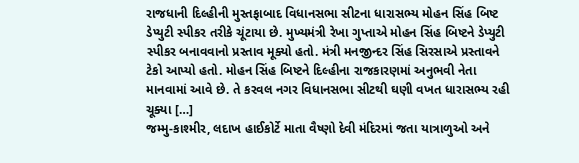રાજધાની દિલ્હીની મુસ્તફાબાદ વિધાનસભા સીટના ધારાસભ્ય મોહન સિંહ બિષ્ટ ડેપ્યુટી સ્પીકર તરીકે ચૂંટાયા છે. મુખ્યમંત્રી રેખા ગુપ્તાએ મોહન સિંહ બિષ્ટને ડેપ્યુટી સ્પીકર બનાવવાનો પ્રસ્તાવ મૂક્યો હતો. મંત્રી મનજીન્દર સિંહ સિરસાએ પ્રસ્તાવને ટેકો આપ્યો હતો. મોહન સિંહ બિષ્ટને દિલ્હીના રાજકારણમાં અનુભવી નેતા માનવામાં આવે છે. તે કરવલ નગર વિધાનસભા સીટથી ઘણી વખત ધારાસભ્ય રહી ચૂક્યા […]
જમ્મુ-કાશ્મીર, લદાખ હાઈકોર્ટે માતા વૈષ્ણો દેવી મંદિરમાં જતા યાત્રાળુઓ અને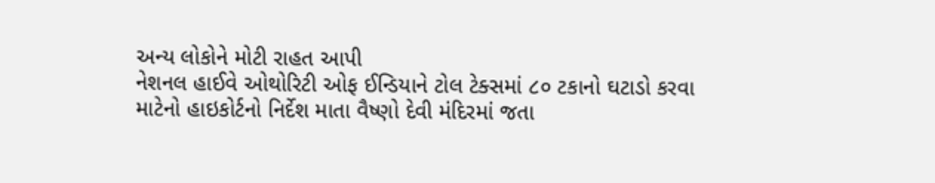અન્ય લોકોને મોટી રાહત આપી
નેશનલ હાઈવે ઓથોરિટી ઓફ ઈન્ડિયાને ટોલ ટેક્સમાં ૮૦ ટકાનો ઘટાડો કરવા માટેનો હાઇકોર્ટનો નિર્દેશ માતા વૈષ્ણો દેવી મંદિરમાં જતા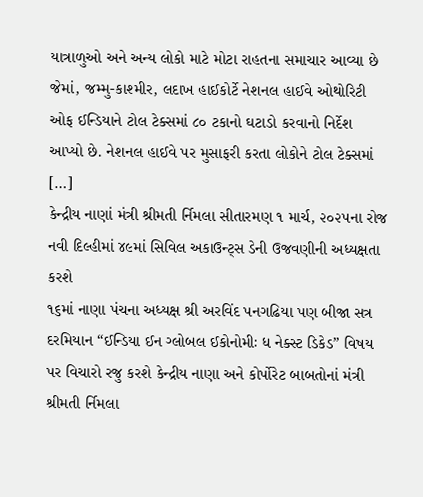યાત્રાળુઓ અને અન્ય લોકો માટે મોટા રાહતના સમાચાર આવ્યા છે જેમાં, જમ્મુ-કાશ્મીર, લદાખ હાઈકોર્ટે નેશનલ હાઈવે ઓથોરિટી ઓફ ઈન્ડિયાને ટોલ ટેક્સમાં ૮૦ ટકાનો ઘટાડો કરવાનો નિર્દેશ આપ્યો છે. નેશનલ હાઈવે પર મુસાફરી કરતા લોકોને ટોલ ટેક્સમાં […]
કેન્દ્રીય નાણાં મંત્રી શ્રીમતી ર્નિમલા સીતારમણ ૧ માર્ચ, ૨૦૨૫ના રોજ નવી દિલ્હીમાં ૪૯માં સિવિલ અકાઉન્ટ્સ ડેની ઉજવણીની અધ્યક્ષતા કરશે
૧૬માં નાણા પંચના અધ્યક્ષ શ્રી અરવિંદ પનગઢિયા પણ બીજા સત્ર દરમિયાન “ઈન્ડિયા ઈન ગ્લોબલ ઈકોનોમીઃ ધ નેક્સ્ટ ડિકેડ” વિષય પર વિચારો રજુ કરશે કેન્દ્રીય નાણા અને કોર્પોરેટ બાબતોનાં મંત્રી શ્રીમતી ર્નિમલા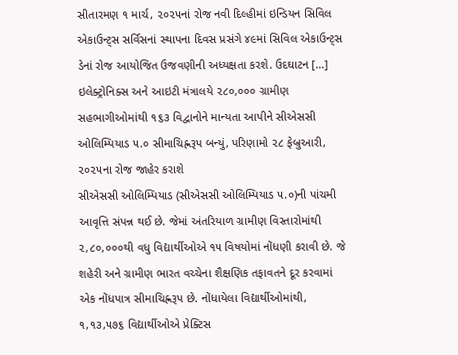સીતારમણ ૧ માર્ચ, ૨૦૨૫નાં રોજ નવી દિલ્હીમાં ઇન્ડિયન સિવિલ એકાઉન્ટ્સ સર્વિસનાં સ્થાપના દિવસ પ્રસંગે ૪૯માં સિવિલ એકાઉન્ટ્સ ડેનાં રોજ આયોજિત ઉજવણીની અધ્યક્ષતા કરશે. ઉદઘાટન […]
ઇલેક્ટ્રોનિક્સ અને આઇટી મંત્રાલયે ૨૮૦,૦૦૦ ગ્રામીણ સહભાગીઓમાંથી ૧૬૩ વિદ્વાનોને માન્યતા આપીને સીએસસી ઓલિમ્પિયાડ ૫.૦ સીમાચિહ્નરૂપ બન્યું, પરિણામો ૨૮ ફેબ્રુઆરી, ૨૦૨૫ના રોજ જાહેર કરાશે
સીએસસી ઓલિમ્પિયાડ (સીએસસી ઓલિમ્પિયાડ ૫.૦)ની પાંચમી આવૃત્તિ સંપન્ન થઈ છે. જેમાં અંતરિયાળ ગ્રામીણ વિસ્તારોમાંથી ૨,૮૦,૦૦૦થી વધુ વિદ્યાર્થીઓએ ૧૫ વિષયોમાં નોંધણી કરાવી છે. જે શહેરી અને ગ્રામીણ ભારત વચ્ચેના શૈક્ષણિક તફાવતને દૂર કરવામાં એક નોંધપાત્ર સીમાચિહ્નરૂપ છે. નોંધાયેલા વિદ્યાર્થીઓમાંથી, ૧,૧૩,૫૭૬ વિદ્યાર્થીઓએ પ્રેક્ટિસ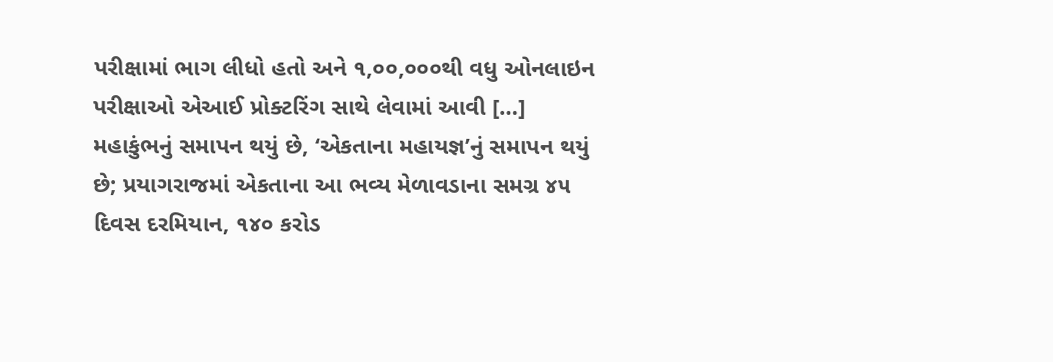પરીક્ષામાં ભાગ લીધો હતો અને ૧,૦૦,૦૦૦થી વધુ ઓનલાઇન પરીક્ષાઓ એઆઈ પ્રોક્ટરિંગ સાથે લેવામાં આવી […]
મહાકુંભનું સમાપન થયું છે, ‘એકતાના મહાયજ્ઞ’નું સમાપન થયું છે; પ્રયાગરાજમાં એકતાના આ ભવ્ય મેળાવડાના સમગ્ર ૪૫ દિવસ દરમિયાન, ૧૪૦ કરોડ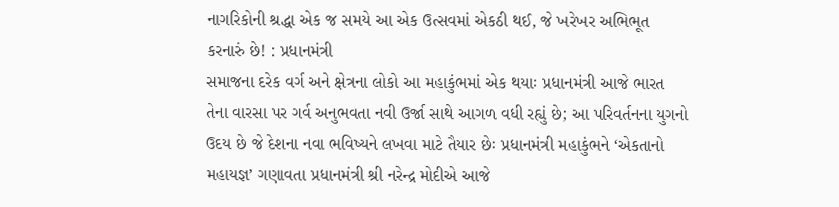નાગરિકોની શ્રદ્ધા એક જ સમયે આ એક ઉત્સવમાં એકઠી થઈ, જે ખરેખર અભિભૂત કરનારું છે! : પ્રધાનમંત્રી
સમાજના દરેક વર્ગ અને ક્ષેત્રના લોકો આ મહાકુંભમાં એક થયાઃ પ્રધાનમંત્રી આજે ભારત તેના વારસા પર ગર્વ અનુભવતા નવી ઉર્જા સાથે આગળ વધી રહ્યું છે; આ પરિવર્તનના યુગનો ઉદય છે જે દેશના નવા ભવિષ્યને લખવા માટે તૈયાર છેઃ પ્રધાનમંત્રી મહાકુંભને ‘એકતાનો મહાયજ્ઞ’ ગણાવતા પ્રધાનમંત્રી શ્રી નરેન્દ્ર મોદીએ આજે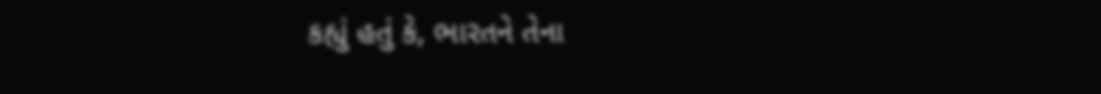કહ્યું હતું કે, ભારતને તેના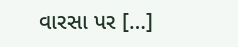વારસા પર […]